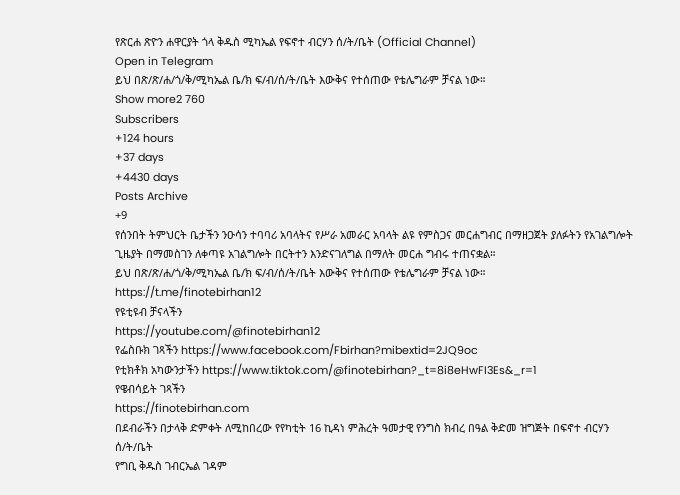የጽርሐ ጽዮን ሐዋርያት ጎላ ቅዱስ ሚካኤል የፍኖተ ብርሃን ሰ/ት/ቤት (Official Channel)
Open in Telegram
ይህ በጽ/ጽ/ሐ/ጎ/ቅ/ሚካኤል ቤ/ክ ፍ/ብ/ሰ/ት/ቤት እውቅና የተሰጠው የቴሌግራም ቻናል ነው።
Show more2 760
Subscribers
+124 hours
+37 days
+4430 days
Posts Archive
+9
የሰንበት ትምህርት ቤታችን ንዑሳን ተባባሪ አባላትና የሥራ አመራር አባላት ልዩ የምስጋና መርሐግብር በማዘጋጀት ያለፉትን የአገልግሎት ጊዜያት በማመስገን ለቀጣዩ አገልግሎት በርትተን እንድናገለግል በማለት መርሐ ግብሩ ተጠናቋል።
ይህ በጽ/ጽ/ሐ/ጎ/ቅ/ሚካኤል ቤ/ክ ፍ/ብ/ሰ/ት/ቤት እውቅና የተሰጠው የቴሌግራም ቻናል ነው።
https://t.me/finotebirhan12
የዩቲዩብ ቻናላችን
https://youtube.com/@finotebirhan12
የፌስቡክ ገጻችን https://www.facebook.com/Fbirhan?mibextid=2JQ9oc
የቲክቶክ አካውንታችን https://www.tiktok.com/@finotebirhan?_t=8i8eHwFI3Es&_r=1
የዌብሳይት ገጻችን
https://finotebirhan.com
በደብራችን በታላቅ ድምቀት ለሚከበረው የየካቲት 16 ኪዳነ ምሕረት ዓመታዊ የንግስ ክብረ በዓል ቅድመ ዝግጅት በፍኖተ ብርሃን ሰ/ት/ቤት
የግቢ ቅዱስ ገብርኤል ገዳም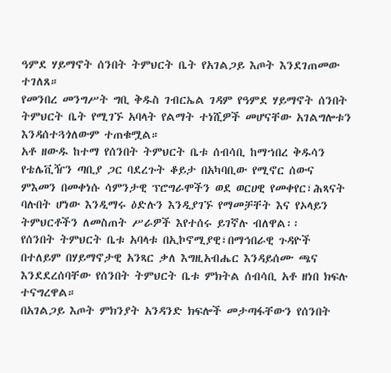ዓምደ ሃይማኖት ሰንበት ትምህርት ቤት የአገልጋይ እጦት እንደገጠመው ተገለጸ።
የመንበረ መንግሥት ግቢ ቅዱስ ገብርኤል ገዳም የዓምደ ሃይማኖት ሰንበት ትምህርት ቤት የሚገኙ አባላት የልማት ተነሺዎች መሆናቸው አገልግሎቱን እንዳሰተጓጎለውም ተጠቁሟል።
አቶ ዘውዱ ከተማ የሰንበት ትምህርት ቤቱ ሰብሳቢ ከማኀበረ ቅዱሳን የቴሌቪዥን ጣቢያ ጋር ባደረጉት ቆይታ በአካባቢው የሚኖር ሰውና ምእመን በመቀነሱ ሳምንታዊ ፕሮግራሞችን ወደ ወርሀዊ የመቀየር፣ሕጻናት ባሉበት ሆነው እንዲማሩ ዕድሉን እንዲያገኙ የማመቻቸት እና የኦላይን ትምህርቶችን ለመስጠት ሥራዎች እየተሰሩ ይገኛሉ ብለዋል፡፡
የሰንበት ትምህርት ቤቱ አባላቱ በኢኮኖሚያዊ፣በማኅበራዊ ጉዳዮች በተለይም በሃይማኖታዊ አንጻር ቃለ እግዚአብሔር እንዳይሰሙ ጫና እንደደረሰባቸው የሰንበት ትምህርት ቤቱ ምክትል ሰብሳቢ አቶ ዘነበ ክፍሉ ተናግረዋል።
በአገልጋይ እጦት ምክንያት አንዳንድ ክፍሎች መታጣፋቸውን የሰንበት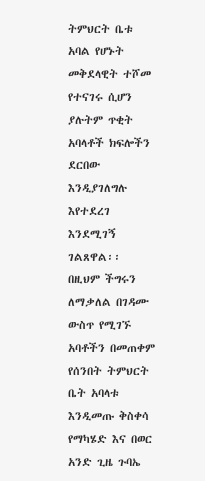ትምህርት ቤቱ አባል የሆኑት መቅደላዊት ተሾመ የተናገሩ ሲሆን ያሉትም ጥቂት አባላቶች ክፍሎችን ደርበው እንዲያገለግሉ እየተደረገ እንደሚገኝ ገልጸዋል፡፡
በዚህም ችግሩን ለማቃለል በገዳሙ ውስጥ የሚገኙ አባቶችን በመጠቀም የሰንበት ትምህርት ቤት አባላቱ እንዲመጡ ቅስቀሳ የማካሄድ እና በወር አንድ ጊዜ ጉባኤ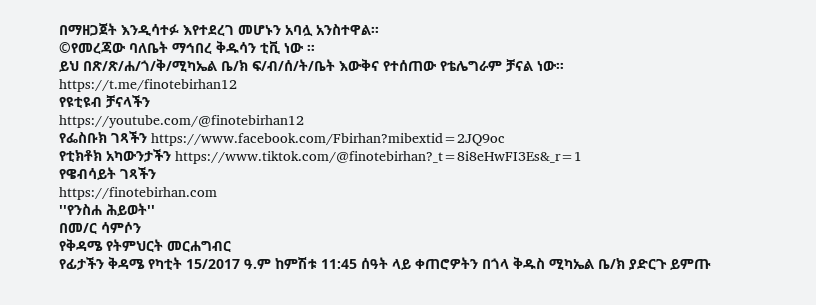በማዘጋጀት እንዲሳተፉ እየተደረገ መሆኑን አባሏ አንስተዋል፡፡
©የመረጃው ባለቤት ማኅበረ ቅዱሳን ቲቪ ነው ።
ይህ በጽ/ጽ/ሐ/ጎ/ቅ/ሚካኤል ቤ/ክ ፍ/ብ/ሰ/ት/ቤት እውቅና የተሰጠው የቴሌግራም ቻናል ነው።
https://t.me/finotebirhan12
የዩቲዩብ ቻናላችን
https://youtube.com/@finotebirhan12
የፌስቡክ ገጻችን https://www.facebook.com/Fbirhan?mibextid=2JQ9oc
የቲክቶክ አካውንታችን https://www.tiktok.com/@finotebirhan?_t=8i8eHwFI3Es&_r=1
የዌብሳይት ገጻችን
https://finotebirhan.com
''የንስሐ ሕይወት''
በመ/ር ሳምሶን
የቅዳሜ የትምህርት መርሐግብር
የፊታችን ቅዳሜ የካቲት 15/2017 ዓ.ም ከምሽቱ 11:45 ሰዓት ላይ ቀጠሮዎትን በጎላ ቅዱስ ሚካኤል ቤ/ክ ያድርጉ ይምጡ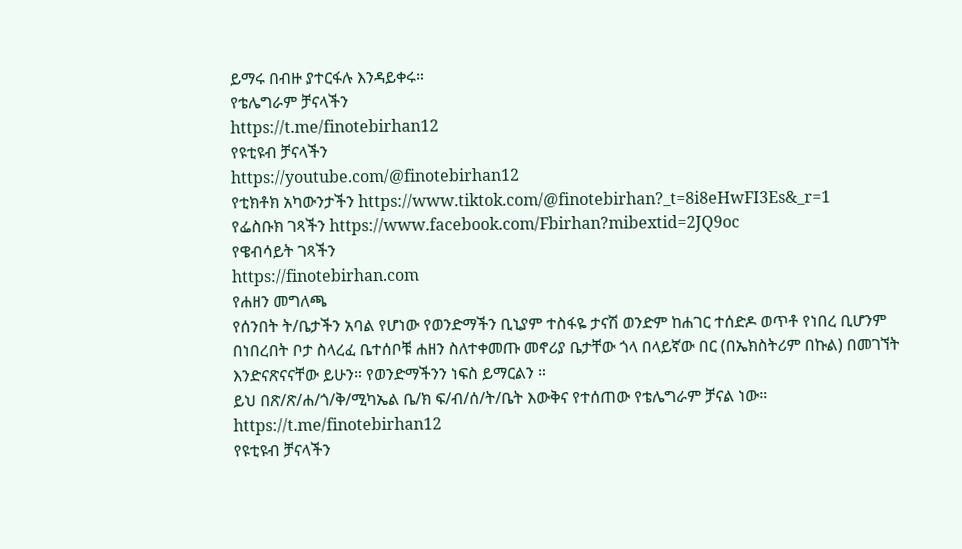ይማሩ በብዙ ያተርፋሉ እንዳይቀሩ።
የቴሌግራም ቻናላችን
https://t.me/finotebirhan12
የዩቲዩብ ቻናላችን
https://youtube.com/@finotebirhan12
የቲክቶክ አካውንታችን https://www.tiktok.com/@finotebirhan?_t=8i8eHwFI3Es&_r=1
የፌስቡክ ገጻችን https://www.facebook.com/Fbirhan?mibextid=2JQ9oc
የዌብሳይት ገጻችን
https://finotebirhan.com
የሐዘን መግለጫ
የሰንበት ት/ቤታችን አባል የሆነው የወንድማችን ቢኒያም ተስፋዬ ታናሽ ወንድም ከሐገር ተሰድዶ ወጥቶ የነበረ ቢሆንም በነበረበት ቦታ ስላረፈ ቤተሰቦቹ ሐዘን ስለተቀመጡ መኖሪያ ቤታቸው ጎላ በላይኛው በር (በኤክስትሪም በኩል) በመገኘት እንድናጽናናቸው ይሁን። የወንድማችንን ነፍስ ይማርልን ።
ይህ በጽ/ጽ/ሐ/ጎ/ቅ/ሚካኤል ቤ/ክ ፍ/ብ/ሰ/ት/ቤት እውቅና የተሰጠው የቴሌግራም ቻናል ነው።
https://t.me/finotebirhan12
የዩቲዩብ ቻናላችን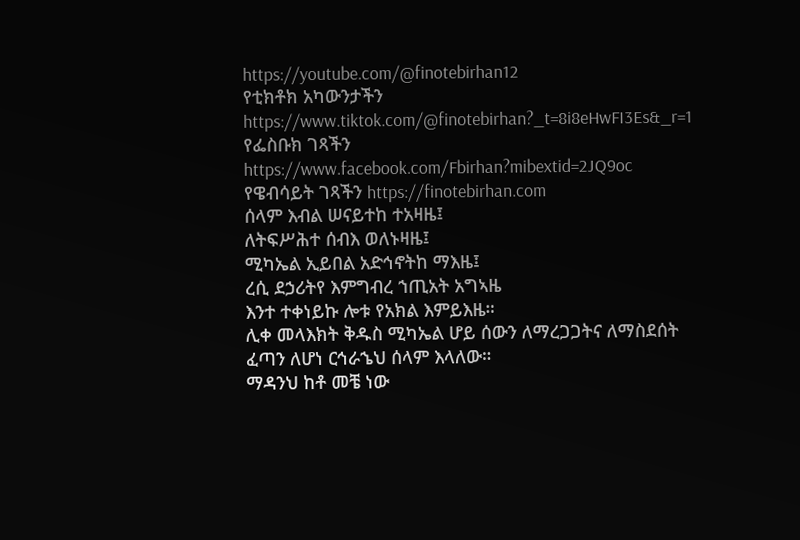https://youtube.com/@finotebirhan12
የቲክቶክ አካውንታችን https://www.tiktok.com/@finotebirhan?_t=8i8eHwFI3Es&_r=1
የፌስቡክ ገጻችን
https://www.facebook.com/Fbirhan?mibextid=2JQ9oc
የዌብሳይት ገጻችን https://finotebirhan.com
ሰላም እብል ሠናይተከ ተአዛዜ፤
ለትፍሥሕተ ሰብእ ወለኑዛዜ፤
ሚካኤል ኢይበል አድኅኖትከ ማእዜ፤
ረሲ ደኃሪትየ እምግብረ ኀጢአት አግኣዜ
እንተ ተቀነይኩ ሎቱ የአክል እምይእዜ።
ሊቀ መላእክት ቅዱስ ሚካኤል ሆይ ሰውን ለማረጋጋትና ለማስደሰት ፈጣን ለሆነ ርኅራኄህ ሰላም እላለው።
ማዳንህ ከቶ መቼ ነው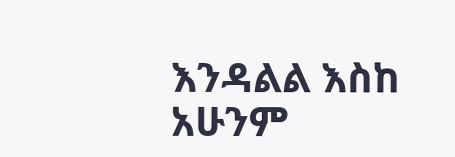እንዳልል እስከ አሁንም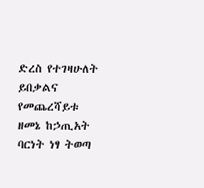ድረስ የተገዛሁለት ይበቃልና የመጨረሻይቱ ዘመኔ ከኃጢአት ባርነት ነፃ ትወጣ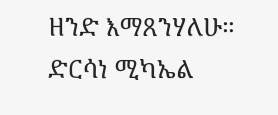ዘንድ እማጸንሃለሁ።
ድርሳነ ሚካኤል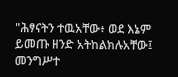"ሕፃናትን ተዉአቸው፥ ወደ እኔም ይመጡ ዘንድ አትከልክሉአቸው፤ መንግሥተ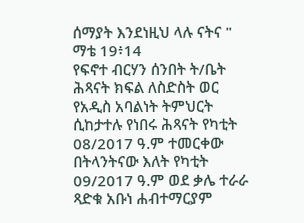ሰማያት እንደነዚህ ላሉ ናትና " ማቴ 19፥14
የፍኖተ ብርሃን ሰንበት ት/ቤት ሕጻናት ክፍል ለስድስት ወር የአዲስ አባልነት ትምህርት ሲከታተሉ የነበሩ ሕጻናት የካቲት 08/2017 ዓ.ም ተመርቀው በትላንትናው እለት የካቲት 09/2017 ዓ.ም ወደ ቃሌ ተራራ ጻድቁ አቡነ ሐብተማርያም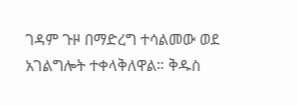ገዳም ጉዞ በማድረግ ተሳልመው ወደ አገልግሎት ተቀላቅለዋል። ቅዱስ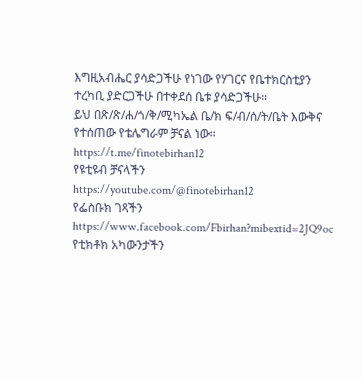እግዚአብሔር ያሳድጋችሁ የነገው የሃገርና የቤተክርስቲያን ተረካቢ ያድርጋችሁ በተቀደሰ ቤቱ ያሳድጋችሁ።
ይህ በጽ/ጽ/ሐ/ጎ/ቅ/ሚካኤል ቤ/ክ ፍ/ብ/ሰ/ት/ቤት እውቅና የተሰጠው የቴሌግራም ቻናል ነው።
https://t.me/finotebirhan12
የዩቲዩብ ቻናላችን
https://youtube.com/@finotebirhan12
የፌስቡክ ገጻችን https://www.facebook.com/Fbirhan?mibextid=2JQ9oc
የቲክቶክ አካውንታችን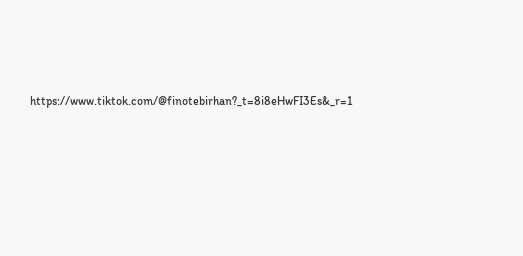https://www.tiktok.com/@finotebirhan?_t=8i8eHwFI3Es&_r=1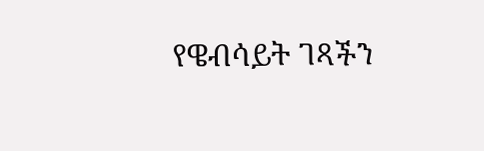የዌብሳይት ገጻችን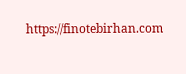https://finotebirhan.com